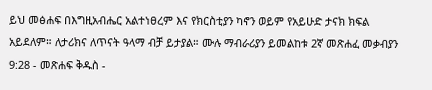ይህ መፅሐፍ በእግዚአብሔር አልተነፀረም እና የክርስቲያን ካኖን ወይም የአይሁድ ታናክ ክፍል አይደለም። ለታሪክና ለጥናት ዓላማ ብቻ ይታያል። ሙሉ ማብራሪያን ይመልከቱ 2ኛ መጽሐፈ መቃብያን 9:28 - መጽሐፍ ቅዱስ -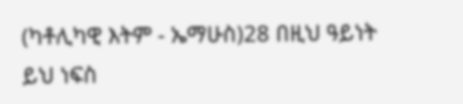(ካቶሊካዊ እትም - ኤማሁስ)28 በዚህ ዓይነት ይህ ነፍስ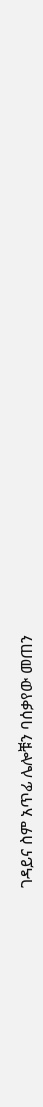ገዳይና ስም አጥፊ ሌሎቹን ባሰቃየው መጠን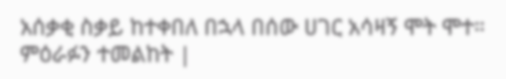አሰቃቂ ስቃይ ከተቀበለ በኋላ በሰው ሀገር አሳዛኝ ሞት ሞተ። ምዕራፉን ተመልከት |